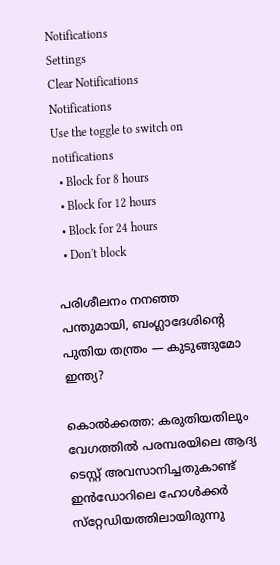Notifications
Settings
Clear Notifications
Notifications
Use the toggle to switch on notifications
  • Block for 8 hours
  • Block for 12 hours
  • Block for 24 hours
  • Don't block

പരിശീലനം നനഞ്ഞ പന്തുമായി, ബംഗ്ലാദേശിന്റെ പുതിയ തന്ത്രം — കുടുങ്ങുമോ ഇന്ത്യ?

കൊല്‍ക്കത്ത: കരുതിയതിലും വേഗത്തില്‍ പരമ്പരയിലെ ആദ്യ ടെസ്റ്റ് അവസാനിച്ചതുകാണ്ട് ഇന്‍ഡോറിലെ ഹോള്‍ക്കര്‍ സ്‌റ്റേഡിയത്തിലായിരുന്നു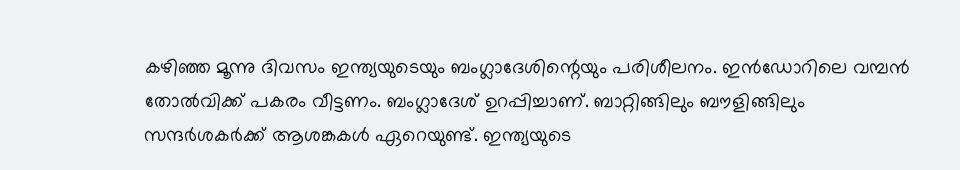കഴിഞ്ഞ മൂന്നു ദിവസം ഇന്ത്യയുടെയും ബംഗ്ലാദേശിന്റെയും പരിശീലനം. ഇന്‍ഡോറിലെ വമ്പന്‍ തോല്‍വിക്ക് പകരം വീട്ടണം. ബംഗ്ലാദേശ് ഉറപ്പിച്ചാണ്. ബാറ്റിങ്ങിലും ബൗളിങ്ങിലും സന്ദര്‍ശകര്‍ക്ക് ആശങ്കകള്‍ ഏറെയുണ്ട്. ഇന്ത്യയുടെ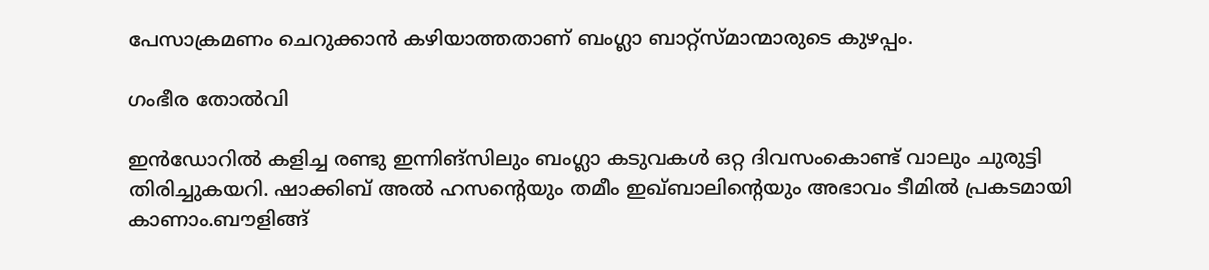പേസാക്രമണം ചെറുക്കാന്‍ കഴിയാത്തതാണ് ബംഗ്ലാ ബാറ്റ്‌സ്മാന്മാരുടെ കുഴപ്പം.

ഗംഭീര തോൽവി

ഇന്‍ഡോറില്‍ കളിച്ച രണ്ടു ഇന്നിങ്‌സിലും ബംഗ്ലാ കടുവകള്‍ ഒറ്റ ദിവസംകൊണ്ട് വാലും ചുരുട്ടി തിരിച്ചുകയറി. ഷാക്കിബ് അല്‍ ഹസന്റെയും തമീം ഇഖ്ബാലിന്റെയും അഭാവം ടീമില്‍ പ്രകടമായി കാണാം.ബൗളിങ്ങ്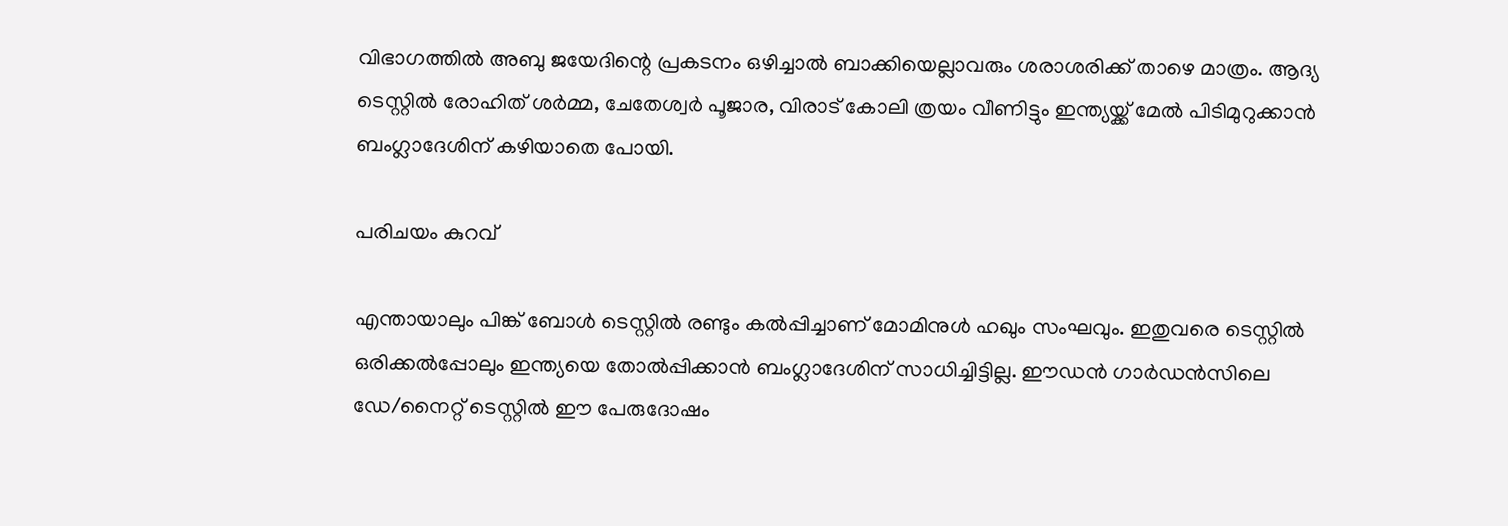വിഭാഗത്തില്‍ അബു ജയേദിന്റെ പ്രകടനം ഒഴിച്ചാല്‍ ബാക്കിയെല്ലാവരും ശരാശരിക്ക് താഴെ മാത്രം. ആദ്യ ടെസ്റ്റില്‍ രോഹിത് ശര്‍മ്മ, ചേതേശ്വര്‍ പൂജാര, വിരാട് കോലി ത്രയം വീണിട്ടും ഇന്ത്യയ്ക്ക് മേല്‍ പിടിമുറുക്കാന്‍ ബംഗ്ലാദേശിന് കഴിയാതെ പോയി.

പരിചയം കുറവ്

എന്തായാലും പിങ്ക് ബോള്‍ ടെസ്റ്റില്‍ രണ്ടും കല്‍പ്പിച്ചാണ് മോമിനുള്‍ ഹഖും സംഘവും. ഇതുവരെ ടെസ്റ്റില്‍ ഒരിക്കല്‍പ്പോലും ഇന്ത്യയെ തോല്‍പ്പിക്കാന്‍ ബംഗ്ലാദേശിന് സാധിച്ചിട്ടില്ല. ഈഡന്‍ ഗാര്‍ഡന്‍സിലെ ഡേ/നൈറ്റ് ടെസ്റ്റില്‍ ഈ പേരുദോഷം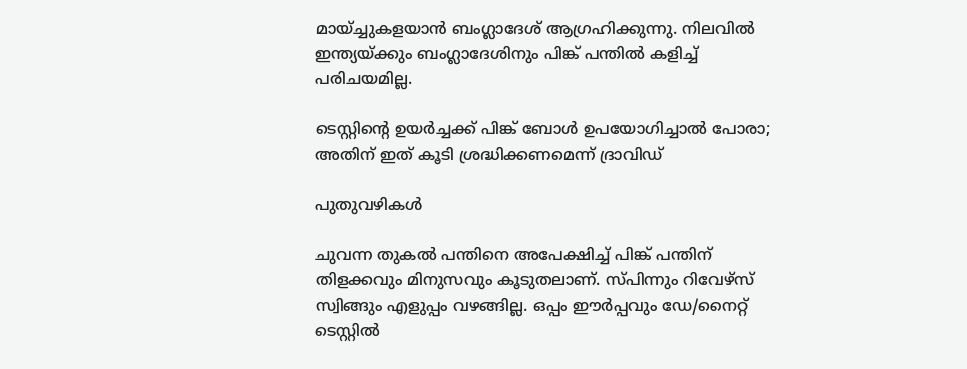മായ്ച്ചുകളയാന്‍ ബംഗ്ലാദേശ് ആഗ്രഹിക്കുന്നു. നിലവില്‍ ഇന്ത്യയ്ക്കും ബംഗ്ലാദേശിനും പിങ്ക് പന്തില്‍ കളിച്ച് പരിചയമില്ല.

ടെസ്റ്റിന്റെ ഉയര്‍ച്ചക്ക് പിങ്ക് ബോള്‍ ഉപയോഗിച്ചാല്‍ പോരാ; അതിന് ഇത് കൂടി ശ്രദ്ധിക്കണമെന്ന് ദ്രാവിഡ്

പുതുവഴികൾ

ചുവന്ന തുകല്‍ പന്തിനെ അപേക്ഷിച്ച് പിങ്ക് പന്തിന് തിളക്കവും മിനുസവും കൂടുതലാണ്. സ്പിന്നും റിവേഴ്‌സ് സ്വിങ്ങും എളുപ്പം വഴങ്ങില്ല. ഒപ്പം ഈര്‍പ്പവും ഡേ/നൈറ്റ് ടെസ്റ്റില്‍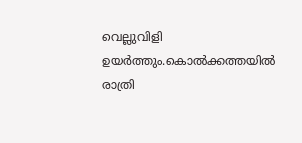വെല്ലുവിളി ഉയര്‍ത്തും.കൊല്‍ക്കത്തയില്‍ രാത്രി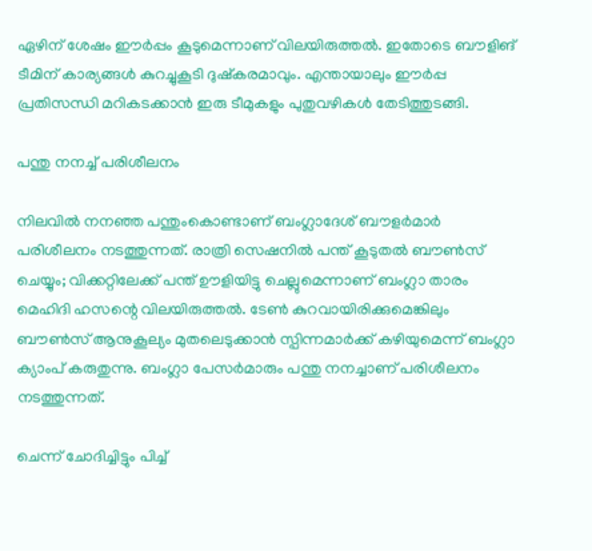ഏഴിന് ശേഷം ഈര്‍പ്പം കൂടുമെന്നാണ് വിലയിരുത്തല്‍. ഇതോടെ ബൗളിങ് ടീമിന് കാര്യങ്ങള്‍ കുറച്ചുകൂടി ദുഷ്‌കരമാവും. എന്തായാലും ഈര്‍പ്പ പ്രതിസന്ധി മറികടക്കാന്‍ ഇരു ടീമുകളും പുതുവഴികള്‍ തേടിത്തുടങ്ങി.

പന്തു നനച്ച് പരിശീലനം

നിലവില്‍ നനഞ്ഞ പന്തുംകൊണ്ടാണ് ബംഗ്ലാദേശ് ബൗളര്‍മാര്‍ പരിശീലനം നടത്തുന്നത്. രാത്രി സെഷനില്‍ പന്ത് കൂടുതല്‍ ബൗണ്‍സ് ചെയ്യും; വിക്കറ്റിലേക്ക് പന്ത് ഊളിയിട്ടു ചെല്ലുമെന്നാണ് ബംഗ്ലാ താരം മെഹിദി ഹസന്റെ വിലയിരുത്തല്‍. ടേണ്‍ കുറവായിരിക്കുമെങ്കിലും ബൗണ്‍സ് ആനുകൂല്യം മുതലെടുക്കാന്‍ സ്പിന്നമാര്‍ക്ക് കഴിയുമെന്ന് ബംഗ്ലാ ക്യാംപ് കരുതുന്നു. ബംഗ്ലാ പേസര്‍മാരും പന്തു നനച്ചാണ് പരിശീലനം നടത്തുന്നത്.

ചെന്ന് ചോദിച്ചിട്ടും പിച്ച്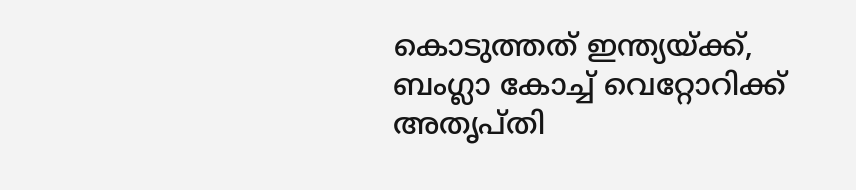കൊടുത്തത് ഇന്ത്യയ്ക്ക്, ബംഗ്ലാ കോച്ച് വെറ്റോറിക്ക് അതൃപ്തി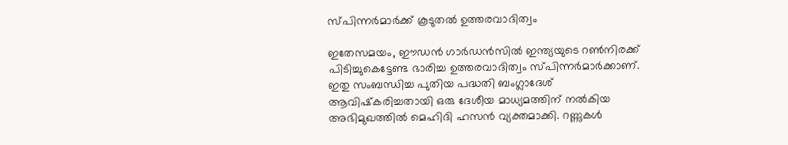സ്പിന്നർമാർക്ക് കൂടുതൽ ഉത്തരവാദിത്വം

ഇതേസമയം, ഈഡന്‍ ഗാര്‍ഡന്‍സില്‍ ഇന്ത്യയുടെ റണ്‍നിരക്ക് പിടിച്ചുകെട്ടേണ്ട ഭാരിച്ച ഉത്തരവാദിത്വം സ്പിന്നര്‍മാര്‍ക്കാണ്. ഇതു സംബന്ധിച്ച പുതിയ പദ്ധതി ബംഗ്ലാദേശ് ആവിഷ്‌കരിച്ചതായി ഒരു ദേശീയ മാധ്യമത്തിന് നല്‍കിയ അഭിമുഖത്തില്‍ മെഹിദി ഹസന്‍ വ്യക്തമാക്കി. റണ്ണുകള്‍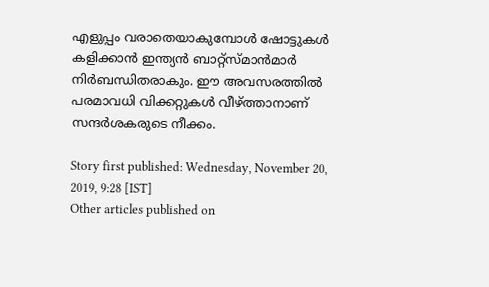എളുപ്പം വരാതെയാകുമ്പോള്‍ ഷോട്ടുകള്‍ കളിക്കാന്‍ ഇന്ത്യന്‍ ബാറ്റ്‌സ്മാന്‍മാര്‍ നിര്‍ബന്ധിതരാകും. ഈ അവസരത്തില്‍ പരമാവധി വിക്കറ്റുകള്‍ വീഴ്ത്താനാണ് സന്ദര്‍ശകരുടെ നീക്കം.

Story first published: Wednesday, November 20, 2019, 9:28 [IST]
Other articles published on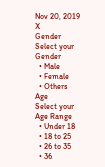Nov 20, 2019
X
Gender
Select your Gender
  • Male
  • Female
  • Others
Age
Select your Age Range
  • Under 18
  • 18 to 25
  • 26 to 35
  • 36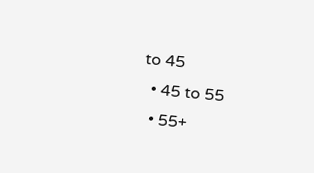to 45
  • 45 to 55
  • 55+